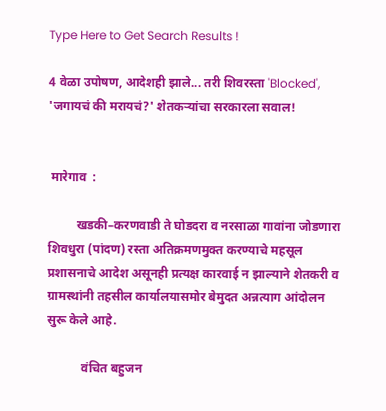Type Here to Get Search Results !

4 वेळा उपोषण, आदेशही झाले... तरी शिवरस्ता 'Blocked', 'जगायचं की मरायचं?' शेतकऱ्यांचा सरकारला सवाल!


 मारेगाव  :

         खडकी–करणवाडी ते घोडदरा व नरसाळा गावांना जोडणारा शिवधुरा (पांदण) रस्ता अतिक्रमणमुक्त करण्याचे महसूल प्रशासनाचे आदेश असूनही प्रत्यक्ष कारवाई न झाल्याने शेतकरी व ग्रामस्थांनी तहसील कार्यालयासमोर बेमुदत अन्नत्याग आंदोलन सुरू केले आहे.

           वंचित बहुजन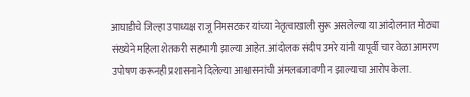आघाडीचे जिल्हा उपाध्यक्ष राजू निमसटकर यांच्या नेतृत्वाखाली सुरू असलेल्या या आंदोलनात मोठ्या संख्येने महिला शेतकरी सहभागी झाल्या आहेत. आंदोलक संदीप उमरे यांनी यापूर्वी चार वेळा आमरण उपोषण करूनही प्रशासनाने दिलेल्या आश्वासनांची अंमलबजावणी न झाल्याचा आरोप केला.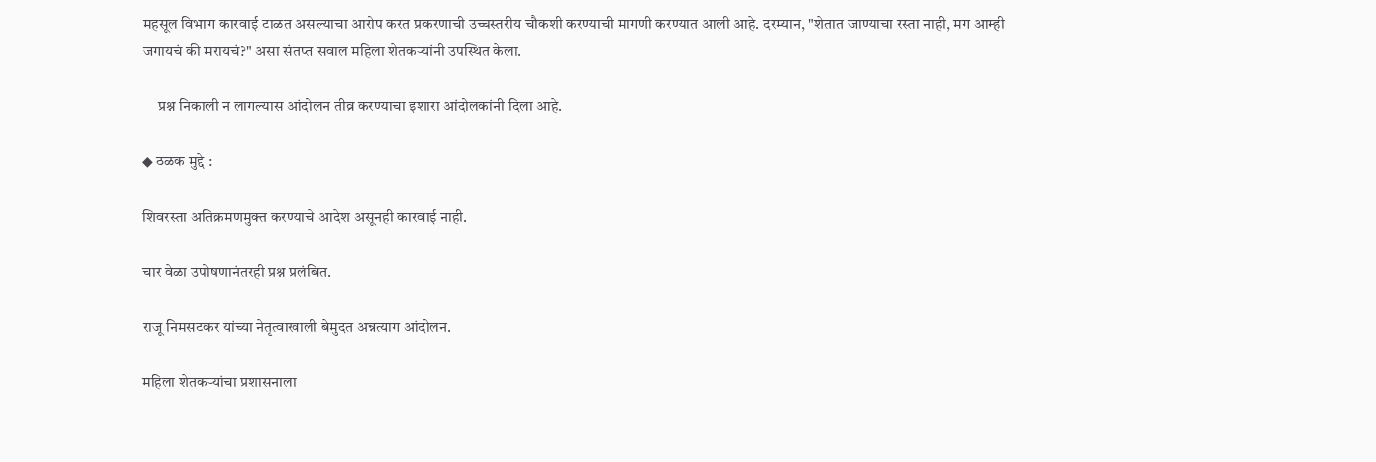महसूल विभाग कारवाई टाळत असल्याचा आरोप करत प्रकरणाची उच्चस्तरीय चौकशी करण्याची मागणी करण्यात आली आहे. दरम्यान, "शेतात जाण्याचा रस्ता नाही, मग आम्ही जगायचं की मरायचं?" असा संतप्त सवाल महिला शेतकऱ्यांनी उपस्थित केला.

     प्रश्न निकाली न लागल्यास आंदोलन तीव्र करण्याचा इशारा आंदोलकांनी दिला आहे.

◆ ठळक मुद्दे :

शिवरस्ता अतिक्रमणमुक्त करण्याचे आदेश असूनही कारवाई नाही.

चार वेळा उपोषणानंतरही प्रश्न प्रलंबित.

राजू निमसटकर यांच्या नेतृत्वाखाली बेमुदत अन्नत्याग आंदोलन.

महिला शेतकऱ्यांचा प्रशासनाला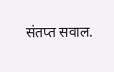संतप्त सवाल.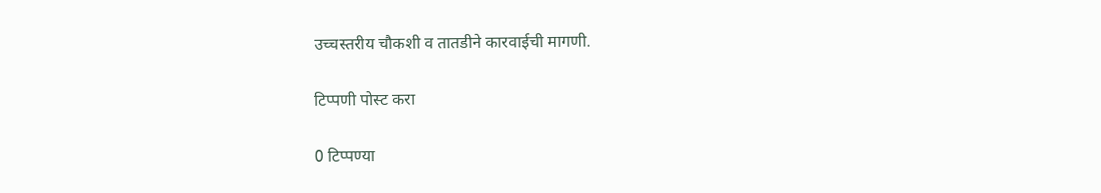उच्चस्तरीय चौकशी व तातडीने कारवाईची मागणी.

टिप्पणी पोस्ट करा

0 टिप्पण्या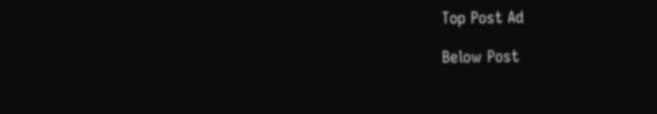Top Post Ad

Below Post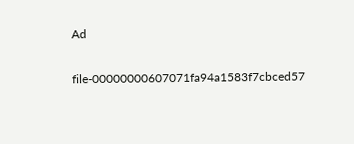Ad

file-00000000607071fa94a1583f7cbced57